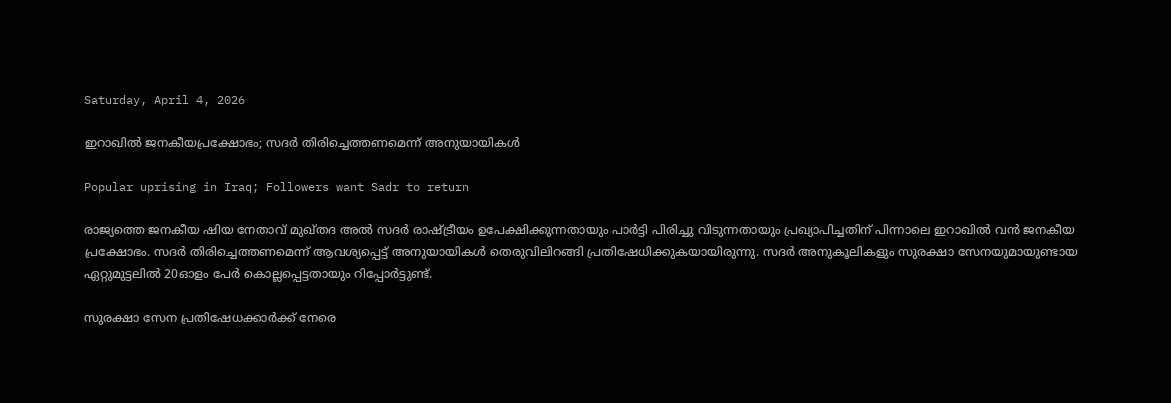Saturday, April 4, 2026

ഇറാഖില്‍ ജനകീയപ്രക്ഷോഭം; സദര്‍ തിരിച്ചെത്തണമെന്ന് അനുയായികള്‍

Popular uprising in Iraq; Followers want Sadr to return

രാജ്യത്തെ ജനകീയ ഷിയ നേതാവ് മുഖ്തദ അല്‍ സദര്‍ രാഷ്ട്രീയം ഉപേക്ഷിക്കുന്നതായും പാര്‍ട്ടി പിരിച്ചു വിടുന്നതായും പ്രഖ്യാപിച്ചതിന് പിന്നാലെ ഇറാഖില്‍ വന്‍ ജനകീയ പ്രക്ഷോഭം. സദര്‍ തിരിച്ചെത്തണമെന്ന് ആവശ്യപ്പെട്ട് അനുയായികള്‍ തെരുവിലിറങ്ങി പ്രതിഷേധിക്കുകയായിരുന്നു. സദര്‍ അനുകൂലികളും സുരക്ഷാ സേനയുമായുണ്ടായ ഏറ്റുമുട്ടലില്‍ 20ഓളം പേര്‍ കൊല്ലപ്പെട്ടതായും റിപ്പോര്‍ട്ടുണ്ട്.

സുരക്ഷാ സേന പ്രതിഷേധക്കാര്‍ക്ക് നേരെ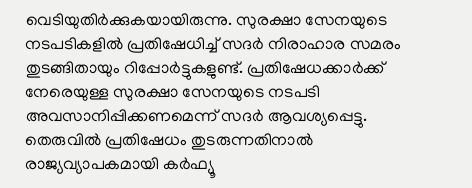വെടിയുതിര്‍ക്കുകയായിരുന്നു. സുരക്ഷാ സേനയുടെ നടപടികളില്‍ പ്രതിഷേധിച്ച് സദര്‍ നിരാഹാര സമരം തുടങ്ങിതായും റിപ്പോര്‍ട്ടുകളുണ്ട്. പ്രതിഷേധക്കാര്‍ക്ക് നേരെയുള്ള സുരക്ഷാ സേനയുടെ നടപടി അവസാനിപ്പിക്കണമെന്ന് സദര്‍ ആവശ്യപ്പെട്ടു. തെരുവില്‍ പ്രതിഷേധം തുടരുന്നതിനാല്‍ രാജ്യവ്യാപകമായി കര്‍ഫ്യൂ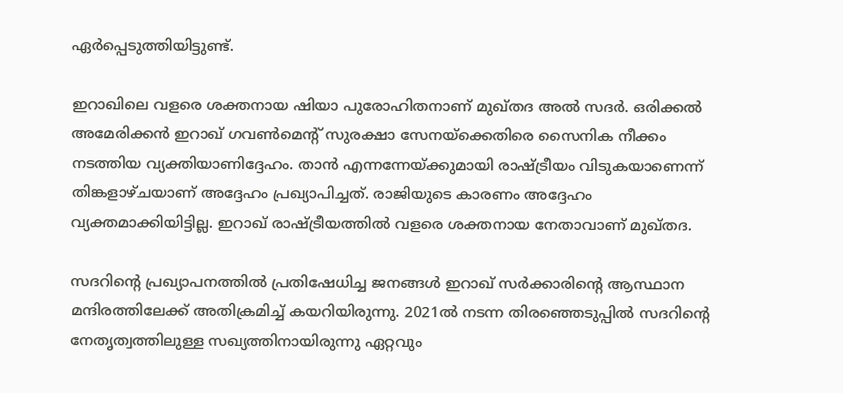ഏര്‍പ്പെടുത്തിയിട്ടുണ്ട്.

ഇറാഖിലെ വളരെ ശക്തനായ ഷിയാ പുരോഹിതനാണ് മുഖ്തദ അല്‍ സദര്‍. ഒരിക്കല്‍ അമേരിക്കന്‍ ഇറാഖ് ഗവണ്‍മെന്റ് സുരക്ഷാ സേനയ്ക്കെതിരെ സൈനിക നീക്കം നടത്തിയ വ്യക്തിയാണിദ്ദേഹം. താന്‍ എന്നന്നേയ്ക്കുമായി രാഷ്ട്രീയം വിടുകയാണെന്ന് തിങ്കളാഴ്ചയാണ് അദ്ദേഹം പ്രഖ്യാപിച്ചത്. രാജിയുടെ കാരണം അദ്ദേഹം വ്യക്തമാക്കിയിട്ടില്ല. ഇറാഖ് രാഷ്ട്രീയത്തില്‍ വളരെ ശക്തനായ നേതാവാണ് മുഖ്തദ.

സദറിന്റെ പ്രഖ്യാപനത്തില്‍ പ്രതിഷേധിച്ച ജനങ്ങള്‍ ഇറാഖ് സര്‍ക്കാരിന്റെ ആസ്ഥാന മന്ദിരത്തിലേക്ക് അതിക്രമിച്ച് കയറിയിരുന്നു. 2021ല്‍ നടന്ന തിരഞ്ഞെടുപ്പില്‍ സദറിന്റെ നേതൃത്വത്തിലുള്ള സഖ്യത്തിനായിരുന്നു ഏറ്റവും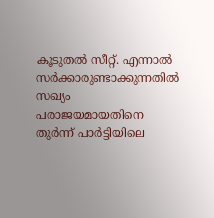കൂടുതല്‍ സീറ്റ്. എന്നാല്‍ സര്‍ക്കാരുണ്ടാക്കുന്നതില്‍ സഖ്യം പരാജയമായതിനെ തുര്‍ന്ന് പാര്‍ട്ടിയിലെ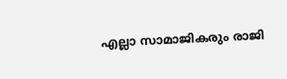എല്ലാ സാമാജികരും രാജി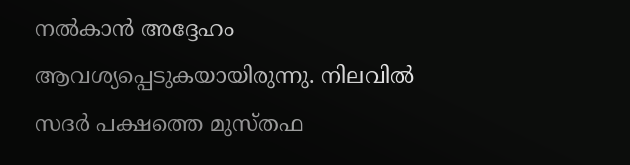നല്‍കാന്‍ അദ്ദേഹം ആവശ്യപ്പെടുകയായിരുന്നു. നിലവില്‍ സദര്‍ പക്ഷത്തെ മുസ്തഫ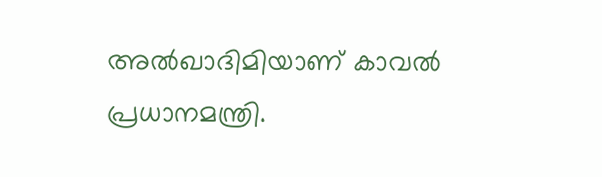അല്‍ഖാദിമിയാണ് കാവല്‍ പ്രധാനമന്ത്രി.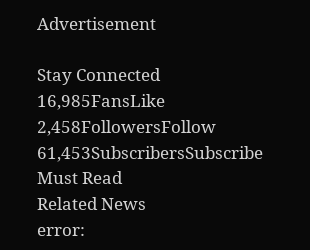Advertisement

Stay Connected
16,985FansLike
2,458FollowersFollow
61,453SubscribersSubscribe
Must Read
Related News
error: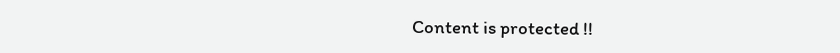Content is protected !!